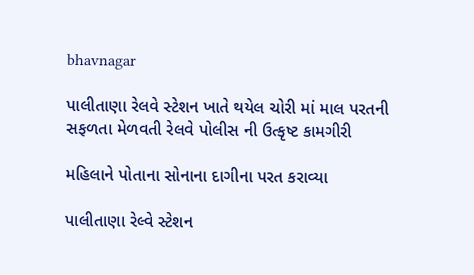bhavnagar

પાલીતાણા રેલવે સ્ટેશન ખાતે થયેલ ચોરી માં માલ પરતની સફળતા મેળવતી રેલવે પોલીસ ની ઉત્કૃષ્ટ કામગીરી

મહિલાને પોતાના સોનાના દાગીના પરત કરાવ્યા

પાલીતાણા રેલ્વે સ્ટેશન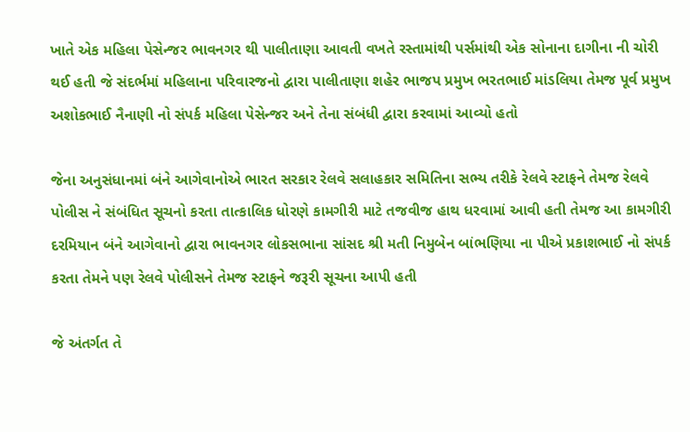ખાતે એક મહિલા પેસેન્જર ભાવનગર થી પાલીતાણા આવતી વખતે રસ્તામાંથી પર્સમાંથી એક સોનાના દાગીના ની ચોરી થઈ હતી જે સંદર્ભમાં મહિલાના પરિવારજનો દ્વારા પાલીતાણા શહેર ભાજપ પ્રમુખ ભરતભાઈ માંડલિયા તેમજ પૂર્વ પ્રમુખ અશોકભાઈ નૈનાણી નો સંપર્ક મહિલા પેસેન્જર અને તેના સંબંધી દ્વારા કરવામાં આવ્યો હતો

જેના અનુસંધાનમાં બંને આગેવાનોએ ભારત સરકાર રેલવે સલાહકાર સમિતિના સભ્ય તરીકે રેલવે સ્ટાફને તેમજ રેલવે પોલીસ ને સંબંધિત સૂચનો કરતા તાત્કાલિક ધોરણે કામગીરી માટે તજવીજ હાથ ધરવામાં આવી હતી તેમજ આ કામગીરી દરમિયાન બંને આગેવાનો દ્વારા ભાવનગર લોકસભાના સાંસદ શ્રી મતી નિમુબેન બાંભણિયા ના પીએ પ્રકાશભાઈ નો સંપર્ક કરતા તેમને પણ રેલવે પોલીસને તેમજ સ્ટાફને જરૂરી સૂચના આપી હતી

જે અંતર્ગત તે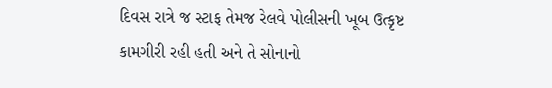દિવસ રાત્રે જ સ્ટાફ તેમજ રેલવે પોલીસની ખૂબ ઉત્કૃષ્ટ કામગીરી રહી હતી અને તે સોનાનો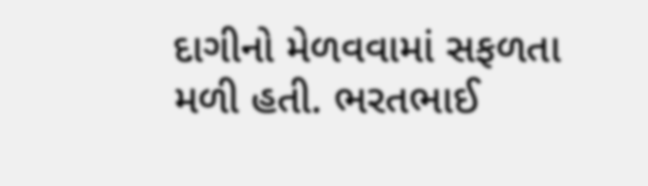દાગીનો મેળવવામાં સફળતા મળી હતી. ભરતભાઈ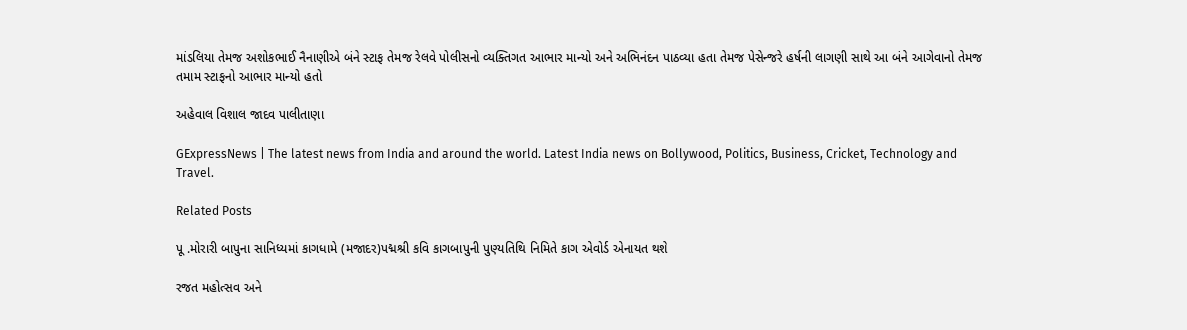માંડલિયા તેમજ અશોકભાઈ નૈનાણીએ બંને સ્ટાફ તેમજ રેલવે પોલીસનો વ્યક્તિગત આભાર માન્યો અને અભિનંદન પાઠવ્યા હતા તેમજ પેસેન્જરે હર્ષની લાગણી સાથે આ બંને આગેવાનો તેમજ તમામ સ્ટાફનો આભાર માન્યો હતો

અહેવાલ વિશાલ જાદવ પાલીતાણા

GExpressNews | The latest news from India and around the world. Latest India news on Bollywood, Politics, Business, Cricket, Technology and Travel.

Related Posts

પૂ .મોરારી બાપુના સાનિધ્યમાં કાગધામે (મજાદર)પદ્મશ્રી કવિ કાગબાપુની પુણ્યતિથિ નિમિતે કાગ એવોર્ડ એનાયત થશે

રજત મહોત્સવ અને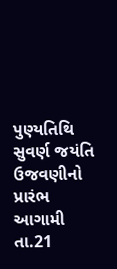પુણ્યતિથિ સુવર્ણ જયંતિ ઉજવણીનો પ્રારંભ આગામી તા.21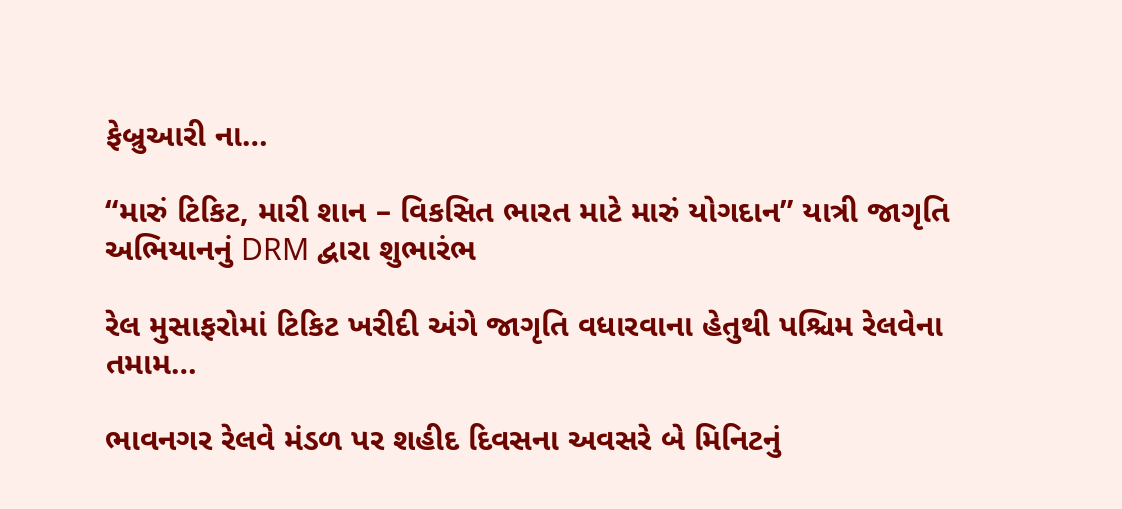ફેબ્રુઆરી ના…

“મારું ટિકિટ, મારી શાન – વિકસિત ભારત માટે મારું યોગદાન” યાત્રી જાગૃતિ અભિયાનનું DRM દ્વારા શુભારંભ

રેલ મુસાફરોમાં ટિકિટ ખરીદી અંગે જાગૃતિ વધારવાના હેતુથી પશ્ચિમ રેલવેના તમામ…

ભાવનગર રેલવે મંડળ પર શહીદ દિવસના અવસરે બે મિનિટનું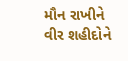મૌન રાખીને વીર શહીદોને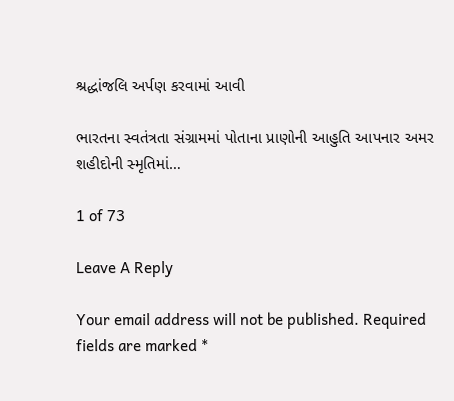શ્રદ્ધાંજલિ અર્પણ કરવામાં આવી

ભારતના સ્વતંત્રતા સંગ્રામમાં પોતાના પ્રાણોની આહુતિ આપનાર અમર શહીદોની સ્મૃતિમાં…

1 of 73

Leave A Reply

Your email address will not be published. Required fields are marked *